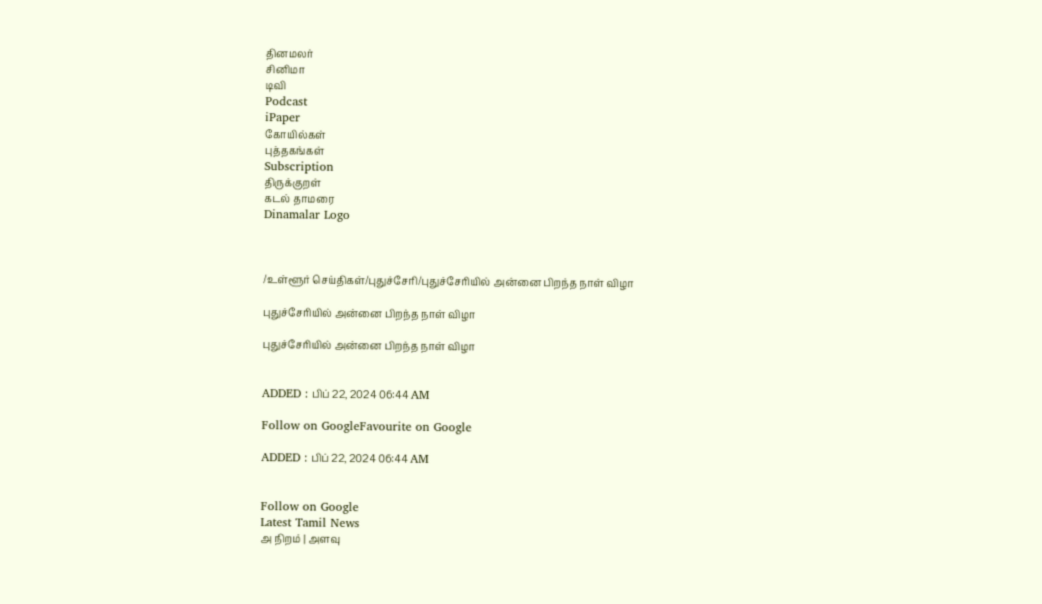தினமலர்
சினிமா
டிவி
Podcast
iPaper
கோயில்கள்
புத்தகங்கள்
Subscription
திருக்குறள்
கடல் தாமரை
Dinamalar Logo



/உள்ளூர் செய்திகள்/புதுச்சேரி/புதுச்சேரியில் அன்னை பிறந்த நாள் விழா

புதுச்சேரியில் அன்னை பிறந்த நாள் விழா

புதுச்சேரியில் அன்னை பிறந்த நாள் விழா


ADDED : பிப் 22, 2024 06:44 AM

Follow on GoogleFavourite on Google

ADDED : பிப் 22, 2024 06:44 AM


Follow on Google
Latest Tamil News
அ நிறம் | அளவு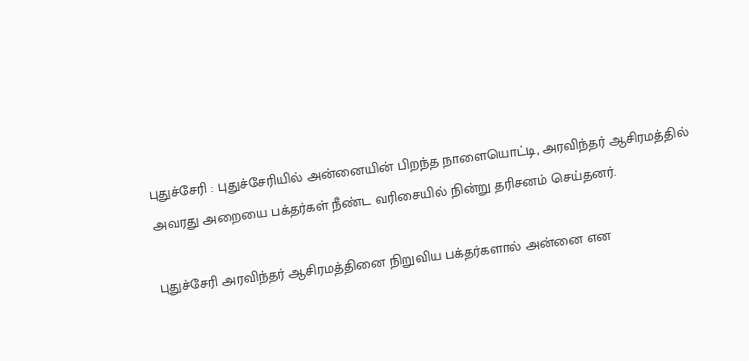புதுச்சேரி : புதுச்சேரியில் அன்னையின் பிறந்த நாளையொட்டி, அரவிந்தர் ஆசிரமத்தில் அவரது அறையை பக்தர்கள் நீண்ட வரிசையில் நின்று தரிசனம் செய்தனர்.

புதுச்சேரி அரவிந்தர் ஆசிரமத்தினை நிறுவிய பக்தர்களால் அன்னை என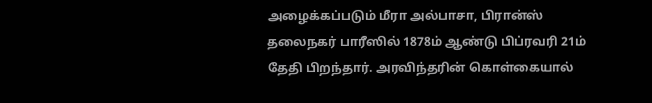அழைக்கப்படும் மீரா அல்பாசா, பிரான்ஸ் தலைநகர் பாரீஸில் 1878ம் ஆண்டு பிப்ரவரி 21ம் தேதி பிறந்தார். அரவிந்தரின் கொள்கையால்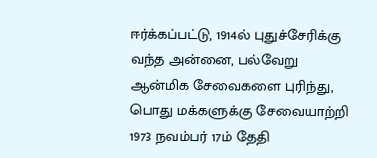ஈர்க்கப்பட்டு, 1914ல் புதுச்சேரிக்கு வந்த அன்னை, பல்வேறு ஆன்மிக சேவைகளை புரிந்து, பொது மக்களுக்கு சேவையாற்றி 1973 நவம்பர் 17ம் தேதி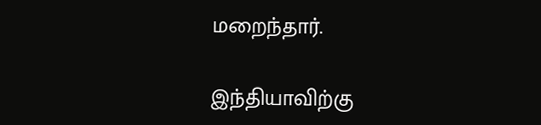மறைந்தார்.

இந்தியாவிற்கு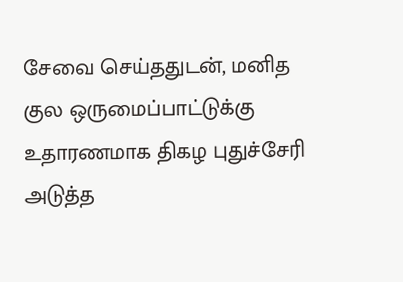சேவை செய்ததுடன், மனித குல ஒருமைப்பாட்டுக்கு உதாரணமாக திகழ புதுச்சேரி அடுத்த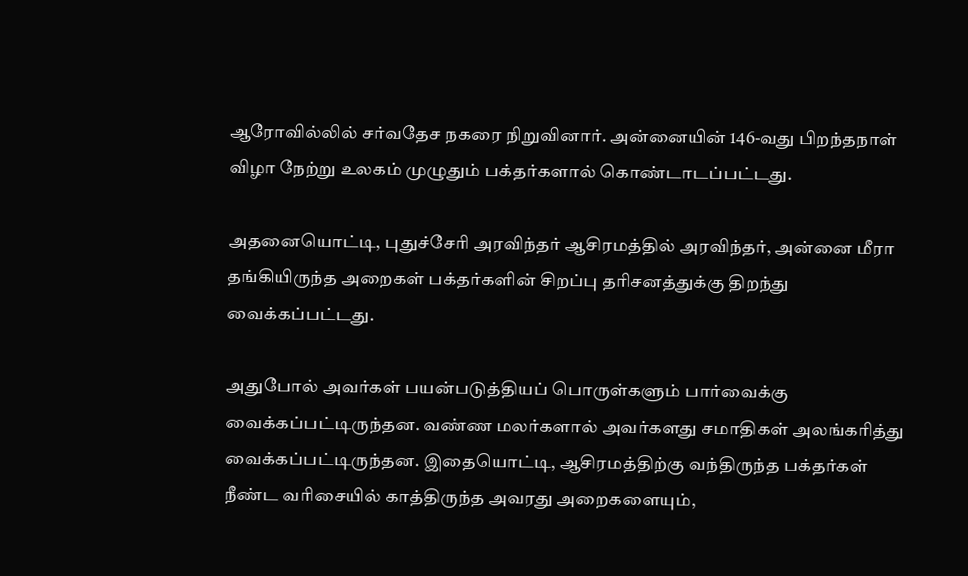ஆரோவில்லில் சர்வதேச நகரை நிறுவினார். அன்னையின் 146-வது பிறந்தநாள் விழா நேற்று உலகம் முழுதும் பக்தர்களால் கொண்டாடப்பட்டது.

அதனையொட்டி, புதுச்சேரி அரவிந்தர் ஆசிரமத்தில் அரவிந்தர், அன்னை மீரா தங்கியிருந்த அறைகள் பக்தர்களின் சிறப்பு தரிசனத்துக்கு திறந்து வைக்கப்பட்டது.

அதுபோல் அவர்கள் பயன்படுத்தியப் பொருள்களும் பார்வைக்கு வைக்கப்பட்டிருந்தன. வண்ண மலர்களால் அவர்களது சமாதிகள் அலங்கரித்து வைக்கப்பட்டிருந்தன. இதையொட்டி, ஆசிரமத்திற்கு வந்திருந்த பக்தர்கள் நீண்ட வரிசையில் காத்திருந்த அவரது அறைகளையும்,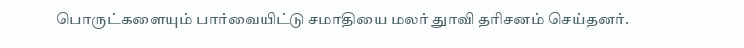பொருட்களையும் பார்வையிட்டு சமாதியை மலர் துாவி தரிசனம் செய்தனர்.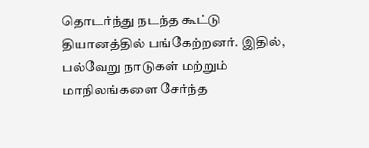தொடர்ந்து நடந்த கூட்டு தியானத்தில் பங்கேற்றனர். இதில், பல்வேறு நாடுகள் மற்றும் மாநிலங்களை சேர்ந்த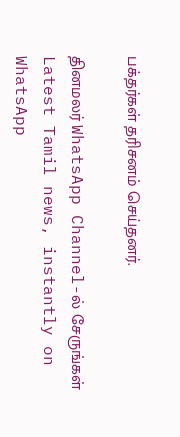பக்தர்கள் தரிசனம் செய்தனர்.

தினமலர் WhatsApp Channel-ல் சேருங்கள்
Latest Tamil news, instantly on WhatsApp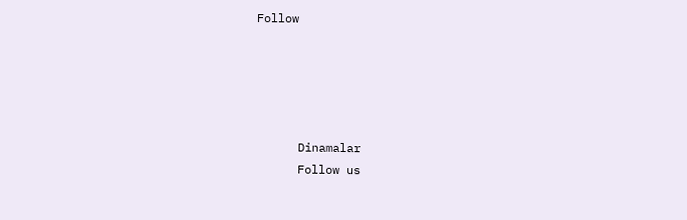Follow





      Dinamalar
      Follow us